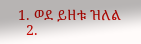1. ወደ ይዘቱ ዝለል
  2.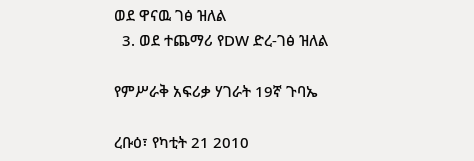ወደ ዋናዉ ገፅ ዝለል
  3. ወደ ተጨማሪ የDW ድረ-ገፅ ዝለል

የምሥራቅ አፍሪቃ ሃገራት 19ኛ ጉባኤ

ረቡዕ፣ የካቲት 21 2010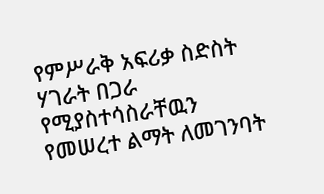የምሥራቅ አፍሪቃ ስድስት ሃገራት በጋራ የሚያስተሳስራቸዉን የመሠረተ ልማት ለመገንባት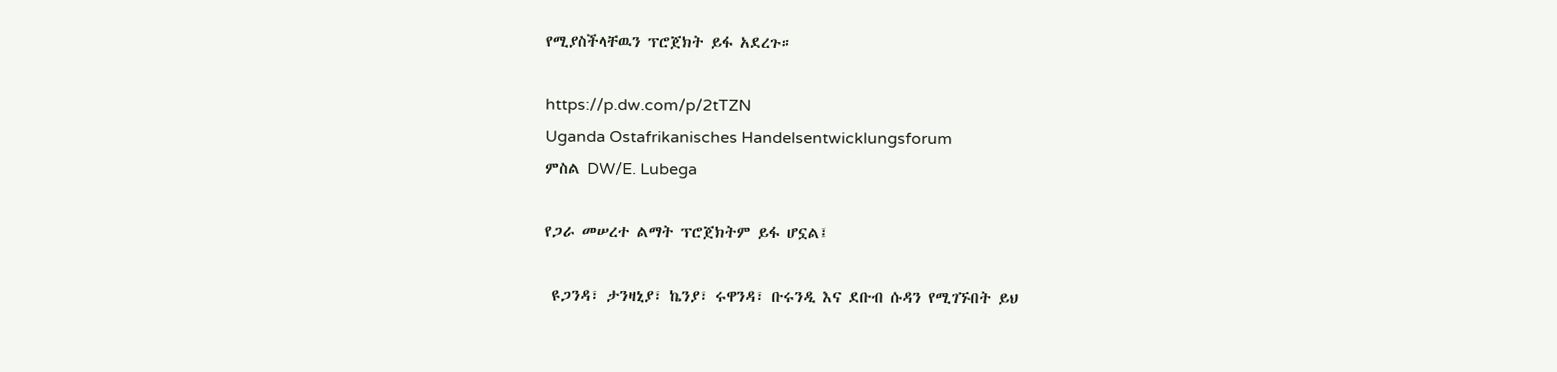የሚያስችላቸዉን ፕሮጀክት ይፋ አደረጉ።

https://p.dw.com/p/2tTZN
Uganda Ostafrikanisches Handelsentwicklungsforum
ምስል DW/E. Lubega

የጋራ መሠረተ ልማት ፕሮጀክትም ይፋ ሆኗል፤

 ዩጋንዳ፣ ታንዛኒያ፣ ኬንያ፣ ሩዋንዳ፣ ቡሩንዲ እና ደቡብ ሱዳን የሚገኙበት ይህ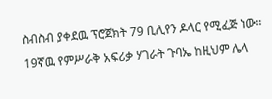ስብስብ ያቀደዉ ፕሮጀክት 79 ቢሊየን ዶላር የሚፈጅ ነው። 19ኛዉ የምሥራቅ አፍሪቃ ሃገራት ጉባኤ ከዚህም ሌላ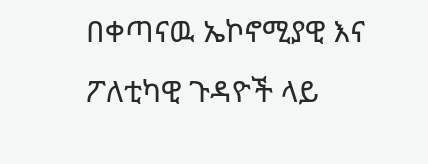በቀጣናዉ ኤኮኖሚያዊ እና ፖለቲካዊ ጉዳዮች ላይ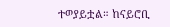ተወያይቷል። ከናይሮቢ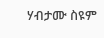ሃብታሙ ስዩም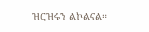ዝርዝሩን ልኮልናል።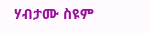ሃብታሙ ስዩም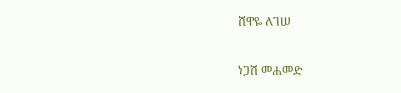ሸዋዬ ለገሠ

ነጋሽ መሐመድ